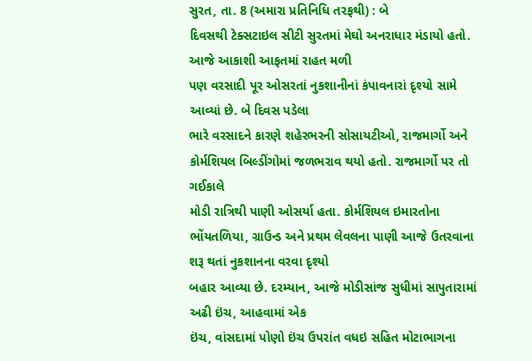સુરત, તા. 8 (અમારા પ્રતિનિધિ તરફથી) : બે
દિવસથી ટેક્સટાઇલ સીટી સુરતમાં મેઘો અનરાધાર મંડાયો હતો. આજે આકાશી આફતમાં રાહત મળી
પણ વરસાદી પૂર ઓસરતાં નુકશાનીનાં કંપાવનારાં દૃશ્યો સામે આવ્યાં છે. બે દિવસ પડેલા
ભારે વરસાદને કારણે શહેરભરની સોસાયટીઓ, રાજમાર્ગો અને કોર્મશિયલ બિલ્ડીંગોમાં જળભરાવ થયો હતો. રાજમાર્ગો પર તો ગઈકાલે
મોડી રાત્રિથી પાણી ઓસર્યા હતા. કોર્મશિયલ ઇમારતોના ભોંયતળિયા, ગ્રાઉન્ડ અને પ્રથમ લેવલના પાણી આજે ઉતરવાના શરૂ થતાં નુકશાનના વરવા દૃશ્યો
બહાર આવ્યા છે. દરમ્યાન, આજે મોડીસાંજ સુધીમાં સાપુતારામાં અઢી ઇંચ, આહવામાં એક
ઇંચ, વાંસદામાં પોણો ઇંચ ઉપરાંત વધઇ સહિત મોટાભાગના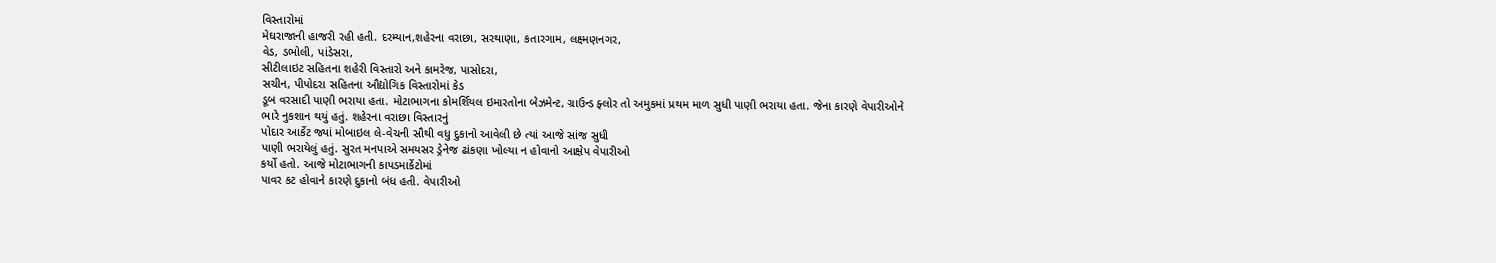વિસ્તારોમાં
મેઘરાજાની હાજરી રહી હતી. દરમ્યાન,શહેરના વરાછા, સરથાણા, કતારગામ, લક્ષ્મણનગર,
વેડ, ડભોલી, પાંડેસરા,
સીટીલાઇટ સહિતના શહેરી વિસ્તારો અને કામરેજ, પાસોદરા,
સચીન, પીપોદરા સહિતના ઔદ્યોગિક વિસ્તારોમાં કેડ
ડૂબ વરસાદી પાણી ભરાયા હતા. મોટાભાગના કોમર્શિયલ ઇમારતોના બેઝમેન્ટ, ગ્રાઉન્ડ ફ્લોર તો અમુકમાં પ્રથમ માળ સુધી પાણી ભરાયા હતા. જેના કારણે વેપારીઓને
ભારે નુકશાન થયું હતું. શહેરના વરાછા વિસ્તારનું
પોદાર આર્કેટ જ્યાં મોબાઇલ લે-વેચની સૌથી વધુ દુકાનો આવેલી છે ત્યાં આજે સાંજ સુધી
પાણી ભરાયેલું હતું. સુરત મનપાએ સમયસર ડ્રેનેજ ઢાંકણા ખોલ્યા ન હોવાનો આક્ષેપ વેપારીઓ
કર્યો હતો. આજે મોટાભાગની કાપડમાર્કેટોમાં
પાવર કટ હોવાને કારણે દુકાનો બંધ હતી. વેપારીઓ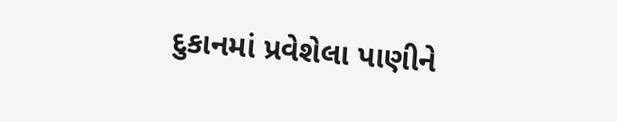દુકાનમાં પ્રવેશેલા પાણીને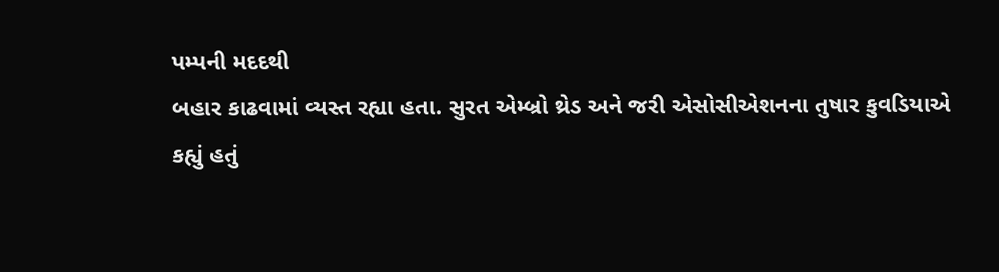પમ્પની મદદથી
બહાર કાઢવામાં વ્યસ્ત રહ્યા હતા. સુરત એમ્બ્રો થ્રેડ અને જરી એસોસીએશનના તુષાર કુવડિયાએ
કહ્યું હતું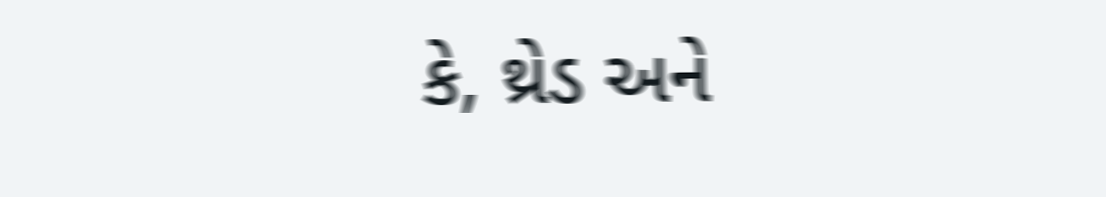કે, થ્રેડ અને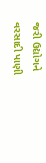જરી ઉદ્યોગને વરસાદી પાણી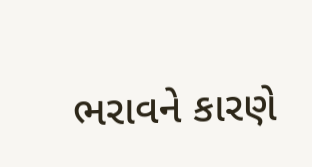ભરાવને કારણે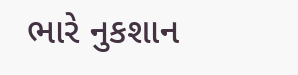ભારે નુકશાન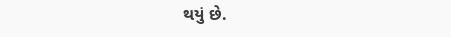થયું છે.